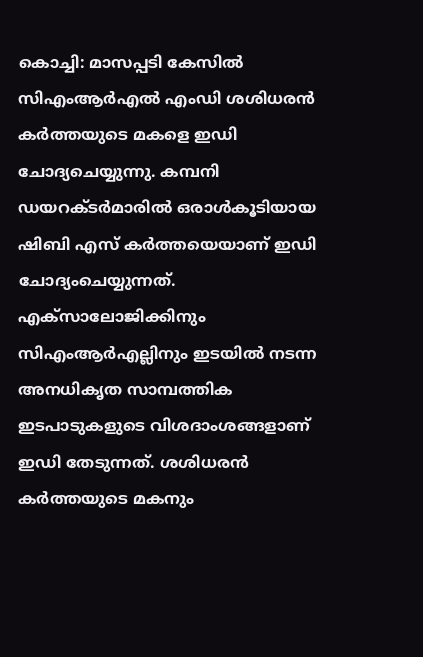കൊച്ചി: മാസപ്പടി കേസിൽ സിഎംആർഎൽ എംഡി ശശിധരൻ കർത്തയുടെ മകളെ ഇഡി ചോദ്യചെയ്യുന്നു. കമ്പനി ഡയറക്ടർമാരിൽ ഒരാൾകൂടിയായ ഷിബി എസ് കർത്തയെയാണ് ഇഡി ചോദ്യംചെയ്യുന്നത്. എക്സാലോജിക്കിനും സിഎംആർഎല്ലിനും ഇടയിൽ നടന്ന അനധികൃത സാമ്പത്തിക ഇടപാടുകളുടെ വിശദാംശങ്ങളാണ് ഇഡി തേടുന്നത്. ശശിധരൻ കർത്തയുടെ മകനും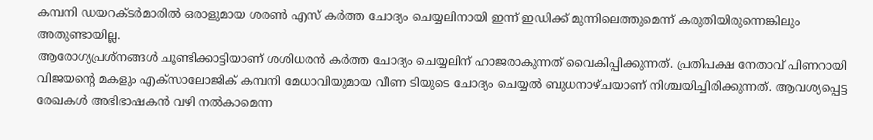കമ്പനി ഡയറക്ടർമാരിൽ ഒരാളുമായ ശരൺ എസ് കർത്ത ചോദ്യം ചെയ്യലിനായി ഇന്ന് ഇഡിക്ക് മുന്നിലെത്തുമെന്ന് കരുതിയിരുന്നെങ്കിലും അതുണ്ടായില്ല.
ആരോഗ്യപ്രശ്നങ്ങൾ ചൂണ്ടിക്കാട്ടിയാണ് ശശിധരൻ കർത്ത ചോദ്യം ചെയ്യലിന് ഹാജരാകുന്നത് വൈകിപ്പിക്കുന്നത്. പ്രതിപക്ഷ നേതാവ് പിണറായി വിജയന്റെ മകളും എക്സാലോജിക് കമ്പനി മേധാവിയുമായ വീണ ടിയുടെ ചോദ്യം ചെയ്യൽ ബുധനാഴ്ചയാണ് നിശ്ചയിച്ചിരിക്കുന്നത്. ആവശ്യപ്പെട്ട രേഖകൾ അഭിഭാഷകൻ വഴി നൽകാമെന്ന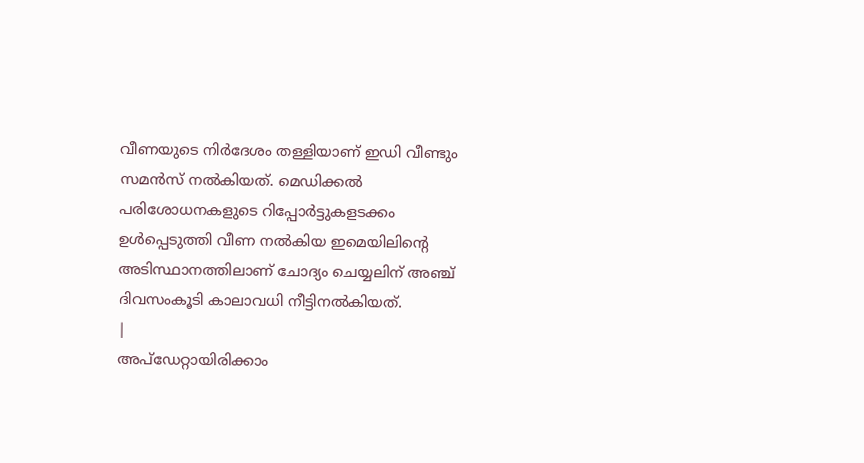വീണയുടെ നിർദേശം തള്ളിയാണ് ഇഡി വീണ്ടും സമൻസ് നൽകിയത്. മെഡിക്കൽ പരിശോധനകളുടെ റിപ്പോർട്ടുകളടക്കം ഉൾപ്പെടുത്തി വീണ നൽകിയ ഇമെയിലിന്റെ അടിസ്ഥാനത്തിലാണ് ചോദ്യം ചെയ്യലിന് അഞ്ച് ദിവസംകൂടി കാലാവധി നീട്ടിനൽകിയത്.
|
അപ്ഡേറ്റായിരിക്കാം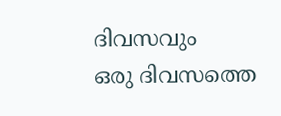ദിവസവും
ഒരു ദിവസത്തെ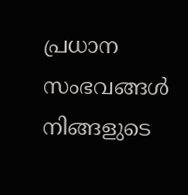പ്രധാന സംഭവങ്ങൾ നിങ്ങളുടെ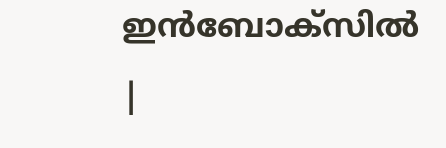ഇൻബോക്സിൽ |